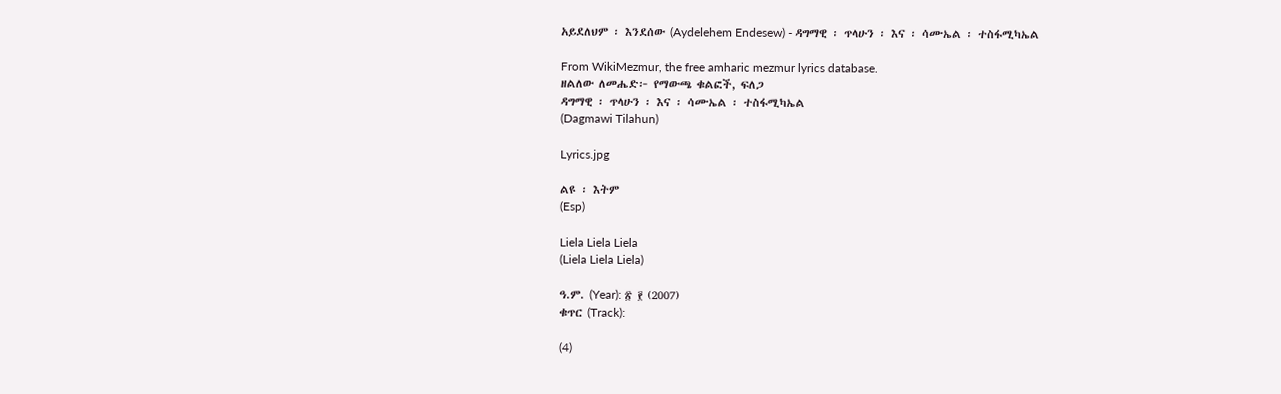አይደለህም ፡ እንደሰው (Aydelehem Endesew) - ዳግማዊ ፡ ጥላሁን ፡ እና ፡ ሳሙኤል ፡ ተስፋሚካኤል

From WikiMezmur, the free amharic mezmur lyrics database.
ዘልለው ለመሔድ፦ የማውጫ ቁልፎች, ፍለጋ
ዳግማዊ ፡ ጥላሁን ፡ እና ፡ ሳሙኤል ፡ ተስፋሚካኤል
(Dagmawi Tilahun)

Lyrics.jpg

ልዩ ፡ እትም
(Esp)

Liela Liela Liela
(Liela Liela Liela)

ዓ.ም. (Year): ፳ ፻ (2007)
ቁጥር (Track):

(4)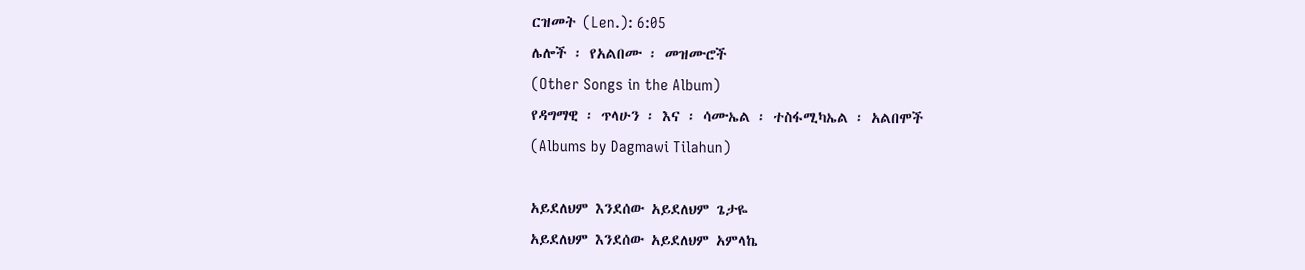ርዝመት (Len.): 6:05
ሌሎች ፡ የአልበሙ ፡ መዝሙሮች
(Other Songs in the Album)
የዳግማዊ ፡ ጥላሁን ፡ እና ፡ ሳሙኤል ፡ ተስፋሚካኤል ፡ አልበሞች
(Albums by Dagmawi Tilahun)

አይደለህም እንደሰው አይደለህም ጌታዬ
አይደለህም እንደሰው አይደለህም አምላኬ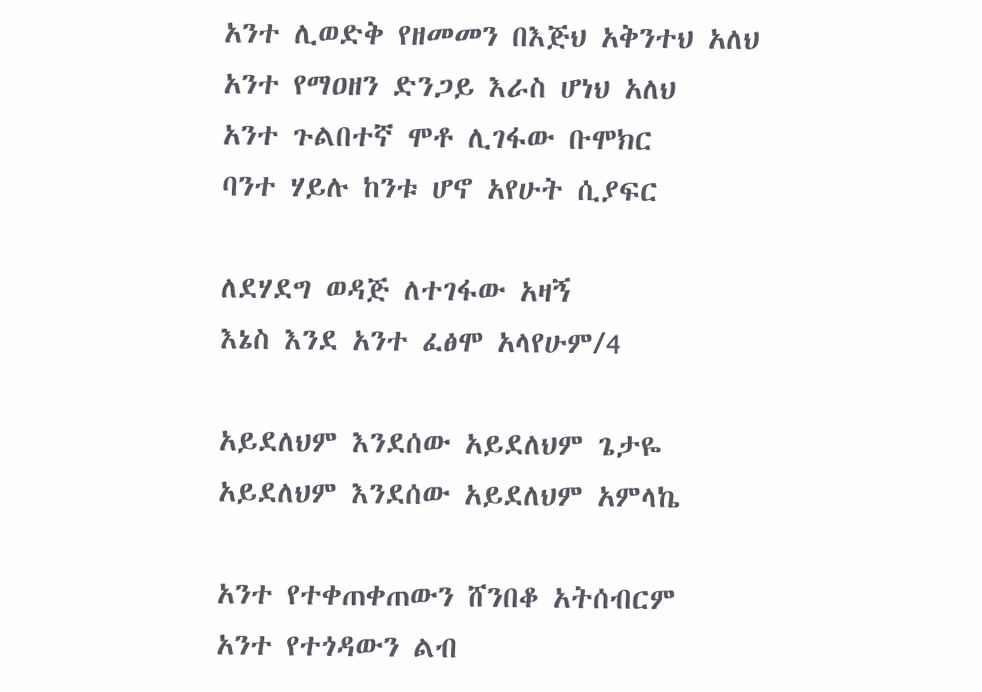አንተ ሊወድቅ የዘመመን በእጅህ አቅንተህ አለህ
አንተ የማዐዘን ድንጋይ እራስ ሆነህ አለህ
አንተ ጉልበተኛ ሞቶ ሊገፋው ቡሞክር
ባንተ ሃይሉ ከንቱ ሆኖ አየሁት ሲያፍር

ለደሃደግ ወዳጅ ለተገፋው አዛኝ
እኔስ እንደ አንተ ፈፅሞ አላየሁም/4

አይደለህም እንደሰው አይደለህም ጌታዬ
አይደለህም እንደሰው አይደለህም አምላኬ

አንተ የተቀጠቀጠውን ሸንበቆ አትሰብርም
አንተ የተጎዳውን ልብ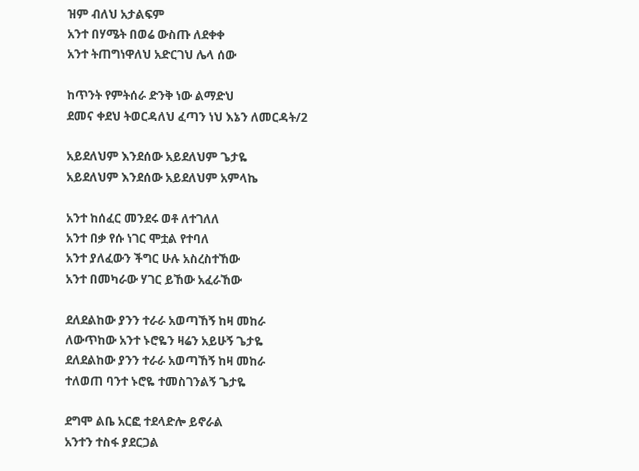ዝም ብለህ አታልፍም
አንተ በሃሜት በወሬ ውስጡ ለደቀቀ
አንተ ትጠግነዋለህ አድርገህ ሌላ ሰው

ከጥንት የምትሰራ ድንቅ ነው ልማድህ
ደመና ቀደህ ትወርዳለህ ፈጣን ነህ እኔን ለመርዳት/2

አይደለህም እንደሰው አይደለህም ጌታዬ
አይደለህም እንደሰው አይደለህም አምላኬ

አንተ ከሰፈር መንደሩ ወቶ ለተገለለ
አንተ በቃ የሱ ነገር ሞቷል የተባለ
አንተ ያለፈውን ችግር ሁሉ አስረስተኸው
አንተ በመካራው ሃገር ይኸው አፈራኸው

ደለደልከው ያንን ተራራ አወጣኸኝ ከዛ መከራ
ለውጥከው አንተ ኑሮዬን ዛሬን አይሁኝ ጌታዬ
ደለደልከው ያንን ተራራ አወጣኸኝ ከዛ መከራ
ተለወጠ ባንተ ኑሮዬ ተመስገንልኝ ጌታዬ

ደግሞ ልቤ አርፎ ተደላድሎ ይኖራል
አንተን ተስፋ ያደርጋል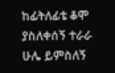ከፊትለፊቴ ቆሞ ያስለቀሰኝ ተራራ
ሁሌ ይምስለኝ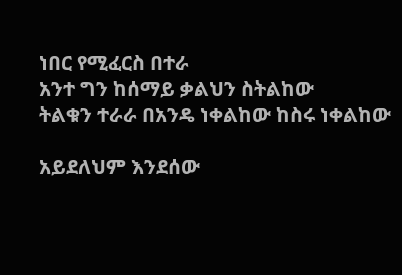ነበር የሚፈርስ በተራ
አንተ ግን ከሰማይ ቃልህን ስትልከው
ትልቁን ተራራ በአንዴ ነቀልከው ከስሩ ነቀልከው

አይደለህም እንደሰው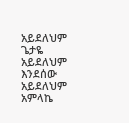አይደለህም ጌታዬ
አይደለህም እንደሰው አይደለህም አምላኬ